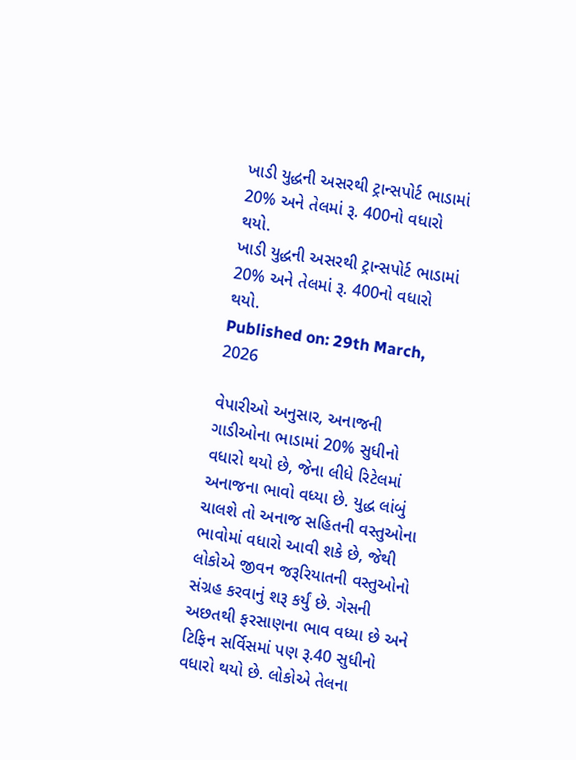ખાડી યુદ્ધની અસરથી ટ્રાન્સપોર્ટ ભાડામાં 20% અને તેલમાં રૂ. 400નો વધારો થયો.
ખાડી યુદ્ધની અસરથી ટ્રાન્સપોર્ટ ભાડામાં 20% અને તેલમાં રૂ. 400નો વધારો થયો.
Published on: 29th March, 2026

વેપારીઓ અનુસાર, અનાજની ગાડીઓના ભાડામાં 20% સુધીનો વધારો થયો છે, જેના લીધે રિટેલમાં અનાજના ભાવો વધ્યા છે. યુદ્ધ લાંબું ચાલશે તો અનાજ સહિતની વસ્તુઓના ભાવોમાં વધારો આવી શકે છે, જેથી લોકોએ જીવન જરૂરિયાતની વસ્તુઓનો સંગ્રહ કરવાનું શરૂ કર્યું છે. ગેસની અછતથી ફરસાણના ભાવ વધ્યા છે અને ટિફિન સર્વિસમાં પણ રૂ.40 સુધીનો વધારો થયો છે. લોકોએ તેલના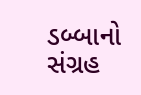ડબ્બાનો સંગ્રહ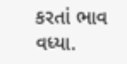કરતાં ભાવ વધ્યા.